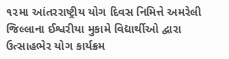૧૨મા આંતરરાષ્ટ્રીય યોગ દિવસ નિમિત્તે અમરેલી જિલ્લાના ઈશ્વરીયા મુકામે વિદ્યાર્થીઓ દ્વારા ઉત્સાહભેર યોગ કાર્યક્રમ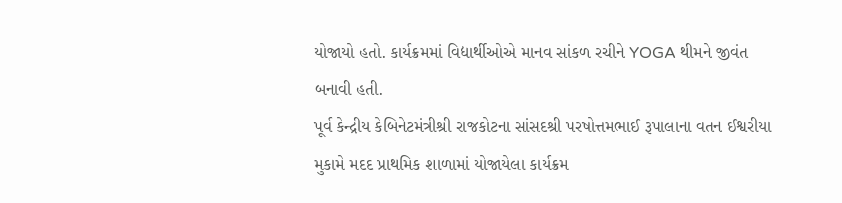યોજાયો હતો. કાર્યક્રમમાં વિદ્યાર્થીઓએ માનવ સાંકળ રચીને YOGA થીમને જીવંત બનાવી હતી.
પૂર્વ કેન્દ્રીય કેબિનેટમંત્રીશ્રી રાજકોટના સાંસદશ્રી પરષોત્તમભાઈ રૂપાલાના વતન ઈશ્વરીયા મુકામે મદદ પ્રાથમિક શાળામાં યોજાયેલા કાર્યક્રમ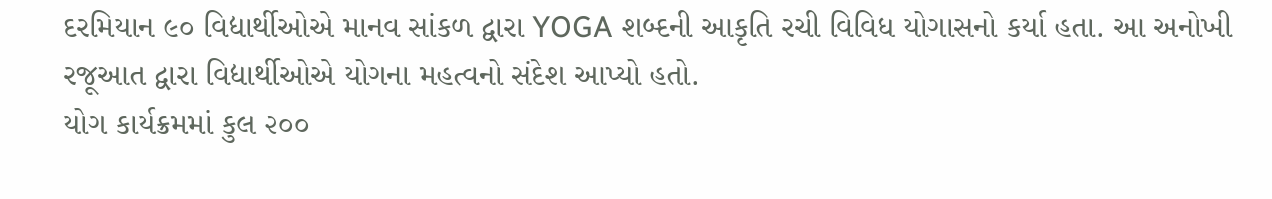દરમિયાન ૯૦ વિદ્યાર્થીઓએ માનવ સાંકળ દ્વારા YOGA શબ્દની આકૃતિ રચી વિવિધ યોગાસનો કર્યા હતા. આ અનોખી રજૂઆત દ્વારા વિદ્યાર્થીઓએ યોગના મહત્વનો સંદેશ આપ્યો હતો.
યોગ કાર્યક્રમમાં કુલ ૨૦૦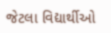જેટલા વિદ્યાર્થીઓ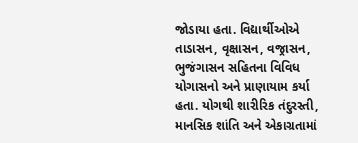જોડાયા હતા. વિદ્યાર્થીઓએ તાડાસન, વૃક્ષાસન, વજ્રાસન, ભુજંગાસન સહિતના વિવિધ યોગાસનો અને પ્રાણાયામ કર્યા હતા. યોગથી શારીરિક તંદુરસ્તી, માનસિક શાંતિ અને એકાગ્રતામાં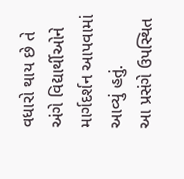વધારો થાય છે તે અંગે વિદ્યાર્થીઓને માર્ગદર્શન આપવામાં આવ્યું હતું.
આ પ્રસંગે ઉપસ્થિત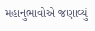મહાનુભાવોએ જણાવ્યું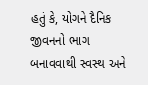હતું કે, યોગને દૈનિક જીવનનો ભાગ બનાવવાથી સ્વસ્થ અને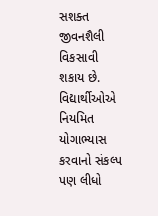સશક્ત જીવનશૈલી વિકસાવી શકાય છે. વિદ્યાર્થીઓએ નિયમિત યોગાભ્યાસ કરવાનો સંકલ્પ પણ લીધો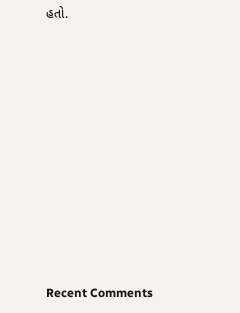હતો.














Recent Comments